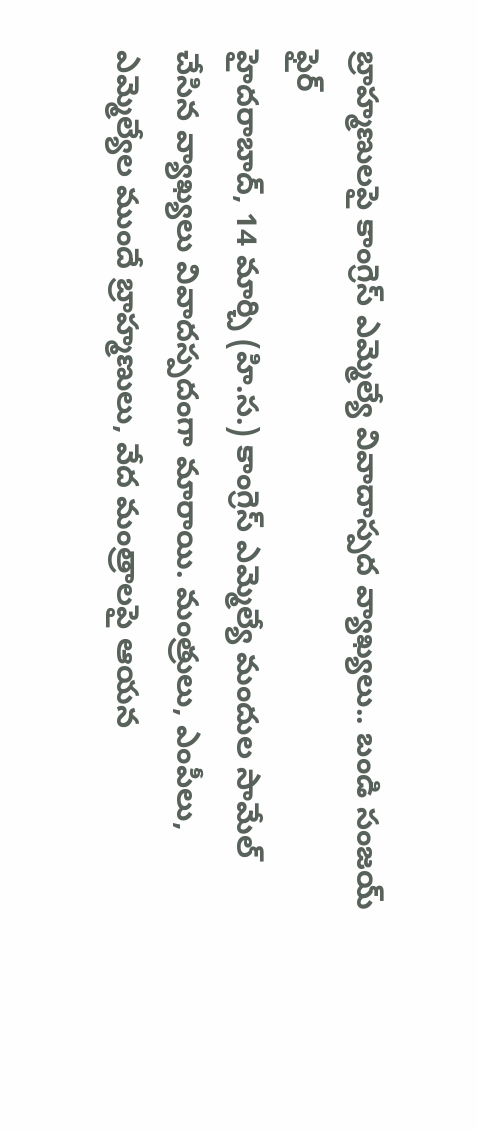బ్రాహ్మణులపై కాంగ్రెస్ ఎమ్మెల్యే వివాదాస్పద వ్యాఖ్యలు.. బండి సంజయ్ ఫైర్
హైదరాబాద్, 14 మార్చి (హి.స.) కాంగ్రెస్ ఎమ్మెల్యే మందుల సామేల్ చేసిన వ్యాఖ్యలు వివాదస్పదంగా మారాయి. మంత్రులు, ఎంపీలు, ఎమ్మెల్యేల ముందే బ్రాహ్మణులు, వేద మంత్రాలపై ఆయన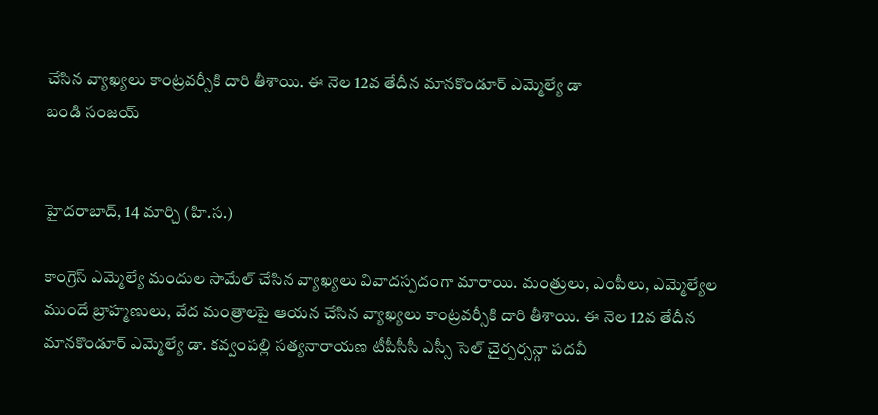చేసిన వ్యాఖ్యలు కాంట్రవర్సీకి దారి తీశాయి. ఈ నెల 12వ తేదీన మానకొండూర్ ఎమ్మెల్యే డా
బండి సంజయ్


హైదరాబాద్, 14 మార్చి (హి.స.)

కాంగ్రెస్ ఎమ్మెల్యే మందుల సామేల్ చేసిన వ్యాఖ్యలు వివాదస్పదంగా మారాయి. మంత్రులు, ఎంపీలు, ఎమ్మెల్యేల ముందే బ్రాహ్మణులు, వేద మంత్రాలపై ఆయన చేసిన వ్యాఖ్యలు కాంట్రవర్సీకి దారి తీశాయి. ఈ నెల 12వ తేదీన మానకొండూర్ ఎమ్మెల్యే డా. కవ్వంపల్లి సత్యనారాయణ టీపీసీసీ ఎస్సీ సెల్ చైర్పర్సన్గా పదవీ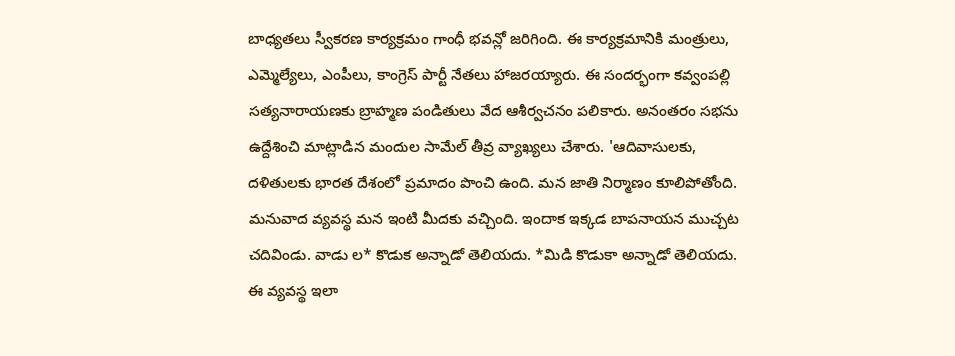బాధ్యతలు స్వీకరణ కార్యక్రమం గాంధీ భవన్లో జరిగింది. ఈ కార్యక్రమానికి మంత్రులు, ఎమ్మెల్యేలు, ఎంపీలు, కాంగ్రెస్ పార్టీ నేతలు హాజరయ్యారు. ఈ సందర్భంగా కవ్వంపల్లి సత్యనారాయణకు బ్రాహ్మణ పండితులు వేద ఆశీర్వచనం పలికారు. అనంతరం సభను ఉద్దేశించి మాట్లాడిన మందుల సామేల్ తీవ్ర వ్యాఖ్యలు చేశారు. 'ఆదివాసులకు, దళితులకు భారత దేశంలో ప్రమాదం పొంచి ఉంది. మన జాతి నిర్మాణం కూలిపోతోంది. మనువాద వ్యవస్థ మన ఇంటి మీదకు వచ్చింది. ఇందాక ఇక్కడ బాపనాయన ముచ్చట చదివిండు. వాడు ల* కొడుక అన్నాడో తెలియదు. *మిడి కొడుకా అన్నాడో తెలియదు. ఈ వ్యవస్థ ఇలా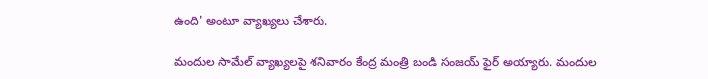ఉంది' అంటూ వ్యాఖ్యలు చేశారు.

మందుల సామేల్ వ్యాఖ్యలపై శనివారం కేంద్ర మంత్రి బండి సంజయ్ ఫైర్ అయ్యారు. మందుల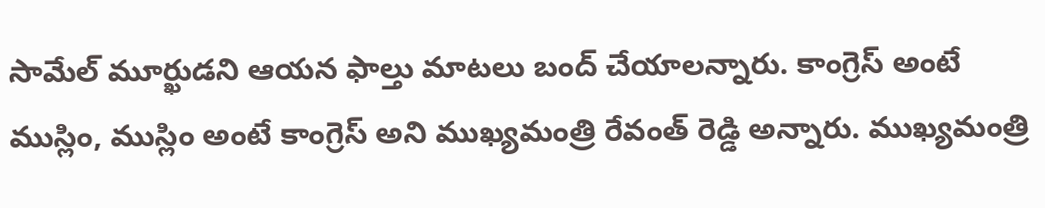సామేల్ మూర్ఖుడని ఆయన ఫాల్తు మాటలు బంద్ చేయాలన్నారు. కాంగ్రెస్ అంటే ముస్లిం, ముస్లిం అంటే కాంగ్రెస్ అని ముఖ్యమంత్రి రేవంత్ రెడ్డి అన్నారు. ముఖ్యమంత్రి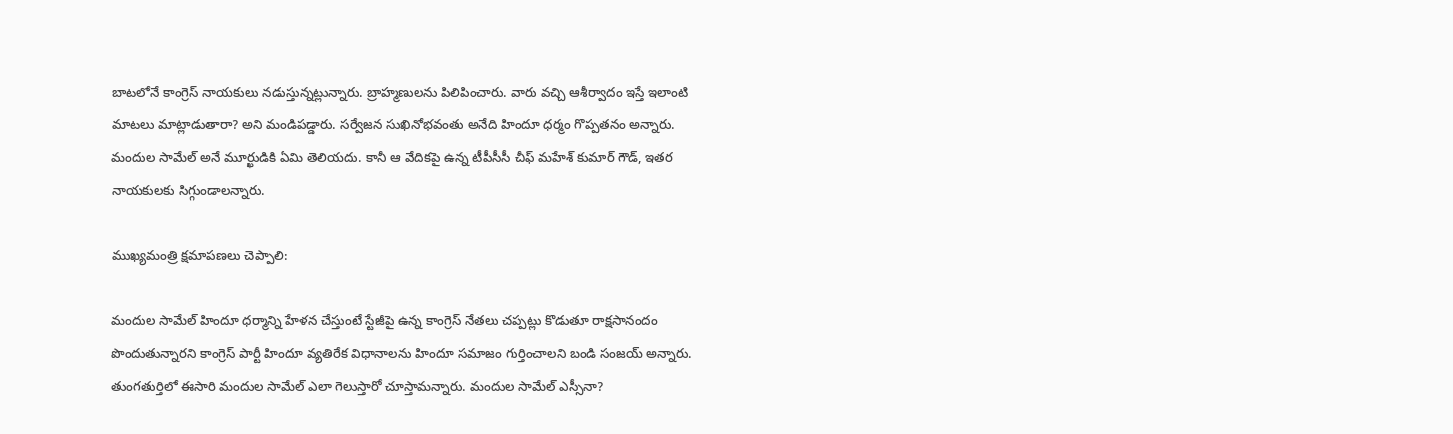బాటలోనే కాంగ్రెస్ నాయకులు నడుస్తున్నట్లున్నారు. బ్రాహ్మణులను పిలిపించారు. వారు వచ్చి ఆశీర్వాదం ఇస్తే ఇలాంటి మాటలు మాట్లాడుతారా? అని మండిపడ్డారు. సర్వేజన సుఖినోభవంతు అనేది హిందూ ధర్మం గొప్పతనం అన్నారు. మందుల సామేల్ అనే మూర్ఖుడికి ఏమి తెలియదు. కానీ ఆ వేదికపై ఉన్న టీపీసీసీ చీఫ్ మహేశ్ కుమార్ గౌడ్, ఇతర నాయకులకు సిగ్గుండాలన్నారు.

ముఖ్యమంత్రి క్షమాపణలు చెప్పాలి:

మందుల సామేల్ హిందూ ధర్మాన్ని హేళన చేస్తుంటే స్టేజీపై ఉన్న కాంగ్రెస్ నేతలు చప్పట్లు కొడుతూ రాక్షసానందం పొందుతున్నారని కాంగ్రెస్ పార్టీ హిందూ వ్యతిరేక విధానాలను హిందూ సమాజం గుర్తించాలని బండి సంజయ్ అన్నారు. తుంగతుర్తిలో ఈసారి మందుల సామేల్ ఎలా గెలుస్తారో చూస్తామన్నారు. మందుల సామేల్ ఎస్సీనా?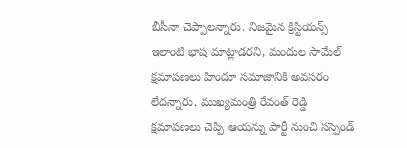బీసీనా చెప్పాలన్నారు. నిజమైన క్రిస్టియన్స్ ఇలాంటి భాష మాట్లాడరని, మందుల సామేల్ క్షమాపణలు హిందూ సమాజానికి అవసరం లేదన్నారు. ముఖ్యమంత్రి రేవంత్ రెడ్డి క్షమాపణలు చెప్పి ఆయన్ను పార్టీ నుంచి సస్పెండ్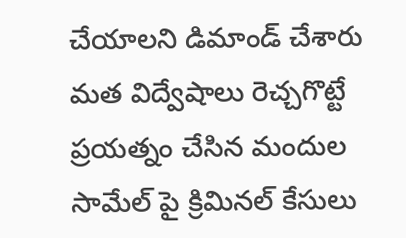చేయాలని డిమాండ్ చేశారు మత విద్వేషాలు రెచ్చగొట్టే ప్రయత్నం చేసిన మందుల సామేల్ పై క్రిమినల్ కేసులు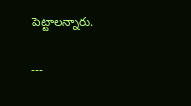పెట్టాలన్నారు.

---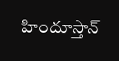హిందూస్తాన్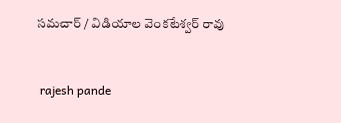సమచార్ / విడియాల వెంకటేశ్వర్ రావు


 rajesh pande